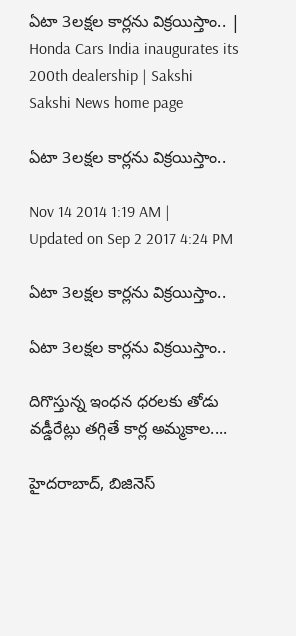ఏటా 3లక్షల కార్లను విక్రయిస్తాం.. | Honda Cars India inaugurates its 200th dealership | Sakshi
Sakshi News home page

ఏటా 3లక్షల కార్లను విక్రయిస్తాం..

Nov 14 2014 1:19 AM | Updated on Sep 2 2017 4:24 PM

ఏటా 3లక్షల కార్లను విక్రయిస్తాం..

ఏటా 3లక్షల కార్లను విక్రయిస్తాం..

దిగొస్తున్న ఇంధన ధరలకు తోడు వడ్డీరేట్లు తగ్గితే కార్ల అమ్మకాల....

హైదరాబాద్, బిజినెస్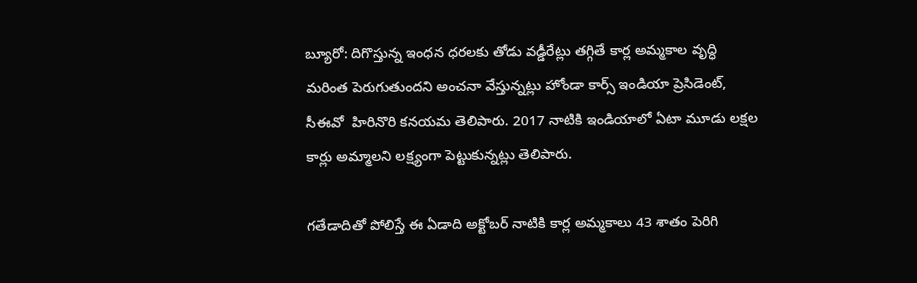బ్యూరో: దిగొస్తున్న ఇంధన ధరలకు తోడు వడ్డీరేట్లు తగ్గితే కార్ల అమ్మకాల వృద్ధి మరింత పెరుగుతుందని అంచనా వేస్తున్నట్లు హోండా కార్స్ ఇండియా ప్రెసిడెంట్, సీఈవో  హిరినొరి కనయమ తెలిపారు. 2017 నాటికి ఇండియాలో ఏటా మూడు లక్షల కార్లు అమ్మాలని లక్ష్యంగా పెట్టుకున్నట్లు తెలిపారు.

గతేడాదితో పోలిస్తే ఈ ఏడాది అక్టోబర్ నాటికి కార్ల అమ్మకాలు 43 శాతం పెరిగి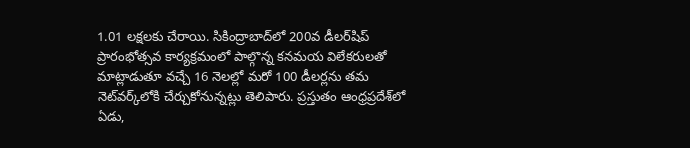1.01 లక్షలకు చేరాయి. సికింద్రాబాద్‌లో 200వ డీలర్‌షిప్ ప్రారంభోత్సవ కార్యక్రమంలో పాల్గొన్న కనమయ విలేకరులతో మాట్లాడుతూ వచ్చే 16 నెలల్లో మరో 100 డీలర్లను తమ నెట్‌వర్క్‌లోకి చేర్చుకోనున్నట్లు తెలిపారు. ప్రస్తుతం ఆంధ్రప్రదేశ్‌లో ఏడు,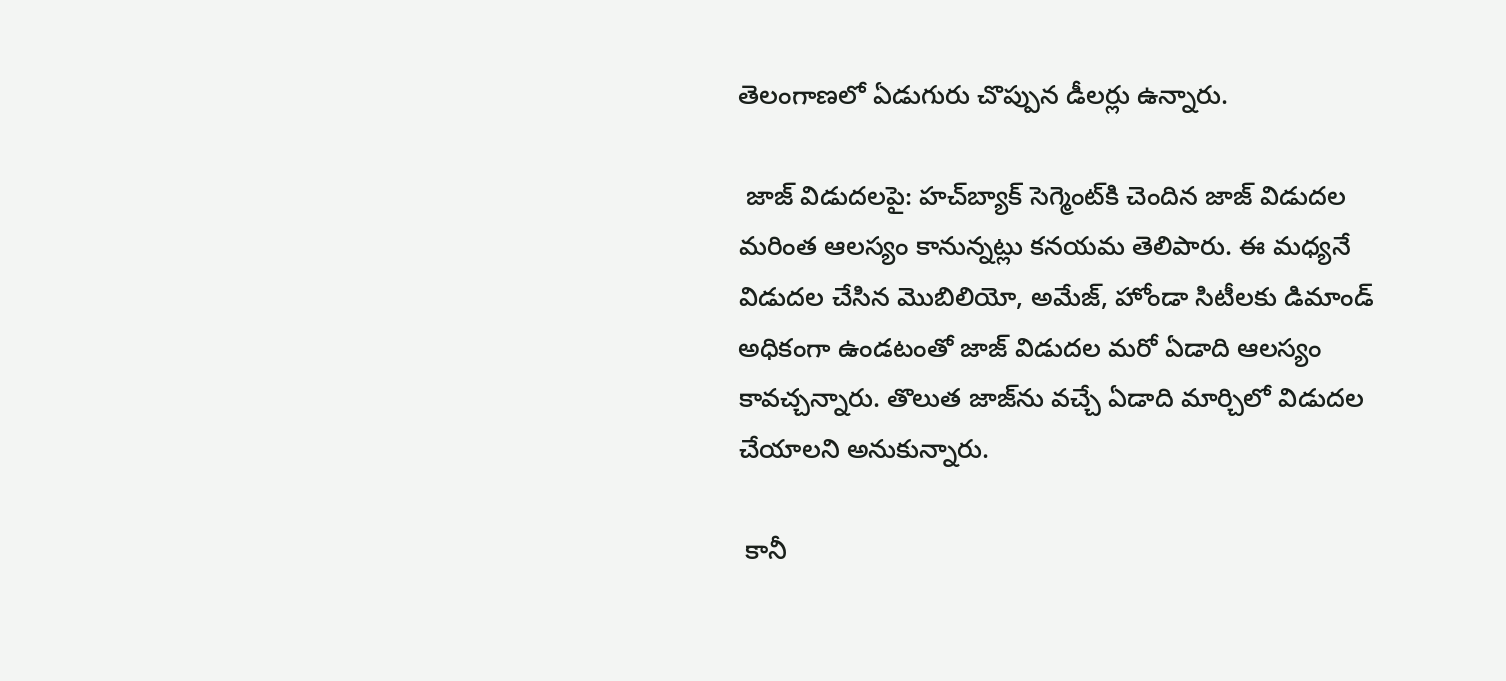తెలంగాణలో ఏడుగురు చొప్పున డీలర్లు ఉన్నారు.

 జాజ్ విడుదలపై: హచ్‌బ్యాక్ సెగ్మెంట్‌కి చెందిన జాజ్ విడుదల మరింత ఆలస్యం కానున్నట్లు కనయమ తెలిపారు. ఈ మధ్యనే విడుదల చేసిన మొబిలియో, అమేజ్, హోండా సిటీలకు డిమాండ్ అధికంగా ఉండటంతో జాజ్ విడుదల మరో ఏడాది ఆలస్యం కావచ్చన్నారు. తొలుత జాజ్‌ను వచ్చే ఏడాది మార్చిలో విడుదల చేయాలని అనుకున్నారు.

 కానీ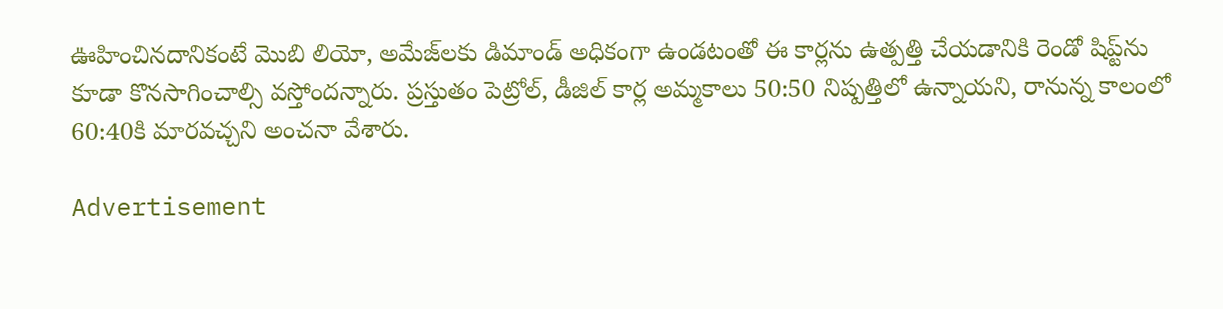ఊహించినదానికంటే మొబి లియో, అమేజ్‌లకు డిమాండ్ అధికంగా ఉండటంతో ఈ కార్లను ఉత్పత్తి చేయడానికి రెండో షిప్ట్‌ను కూడా కొనసాగించాల్సి వస్తోందన్నారు. ప్రస్తుతం పెట్రోల్, డీజిల్ కార్ల అమ్మకాలు 50:50 నిష్పత్తిలో ఉన్నాయని, రానున్న కాలంలో 60:40కి మారవచ్చని అంచనా వేశారు.

Advertisement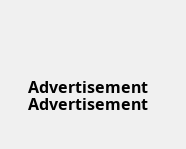Advertisement
Advertisement